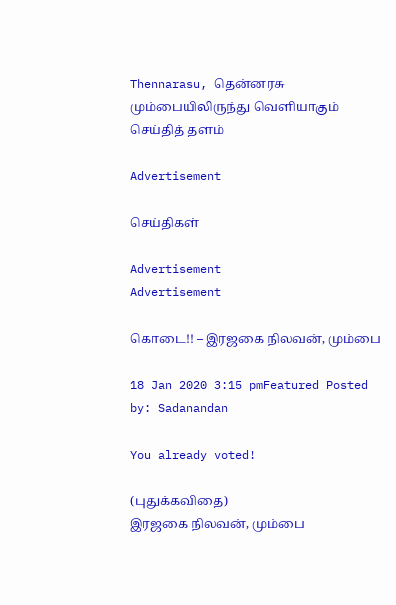Thennarasu, தென்னரசு மும்பையிலிருந்து வெளியாகும் செய்தித் தளம்

Advertisement

செய்திகள்

Advertisement
Advertisement

கொடை!! – இரஜகை நிலவன், மும்பை

18 Jan 2020 3:15 pmFeatured Posted by: Sadanandan

You already voted!

(புதுக்கவிதை)
இரஜகை நிலவன், மும்பை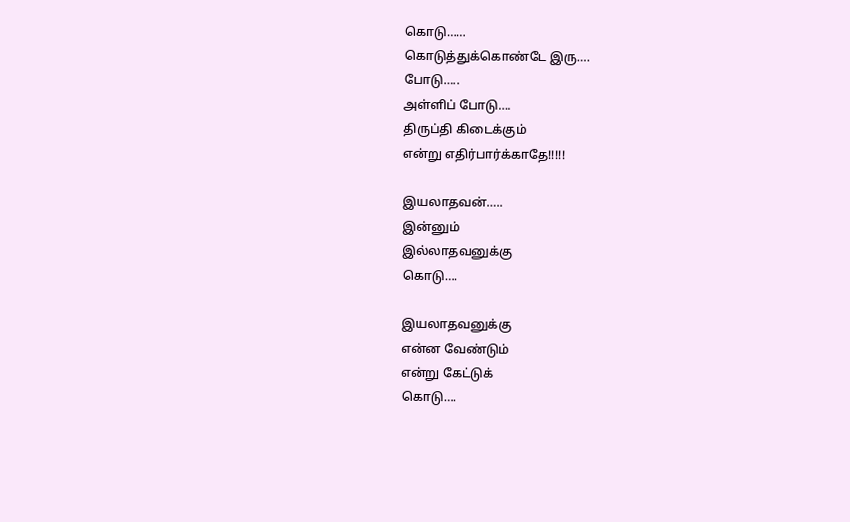கொடு……
கொடுத்துக்கொண்டே இரு….
போடு…..
அள்ளிப் போடு….
திருப்தி கிடைக்கும்
என்று எதிர்பார்க்காதே!!!!!

இயலாதவன்…..
இன்னும்
இல்லாதவனுக்கு
கொடு….

இயலாதவனுக்கு
என்ன வேண்டும்
என்று கேட்டுக்
கொடு….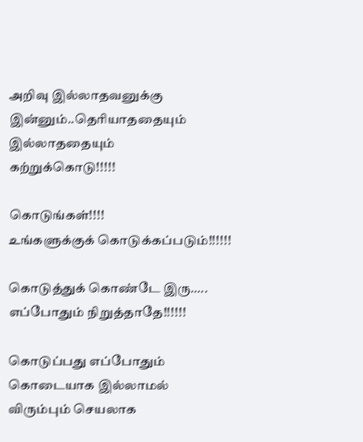அறிவு இல்லாதவனுக்கு
இன்னும்..தெரியாததையும்
இல்லாததையும்
கற்றுக்கொடு!!!!!

கொடுங்கள்!!!!
உங்களுக்குக் கொடுக்கப்படும்!!!!!!

கொடுத்துக் கொண்டே இரு…..
எப்போதும் நிறுத்தாதே!!!!!!

கொடுப்பது எப்போதும்
கொடையாக இல்லாமல்
விரும்பும் செயலாக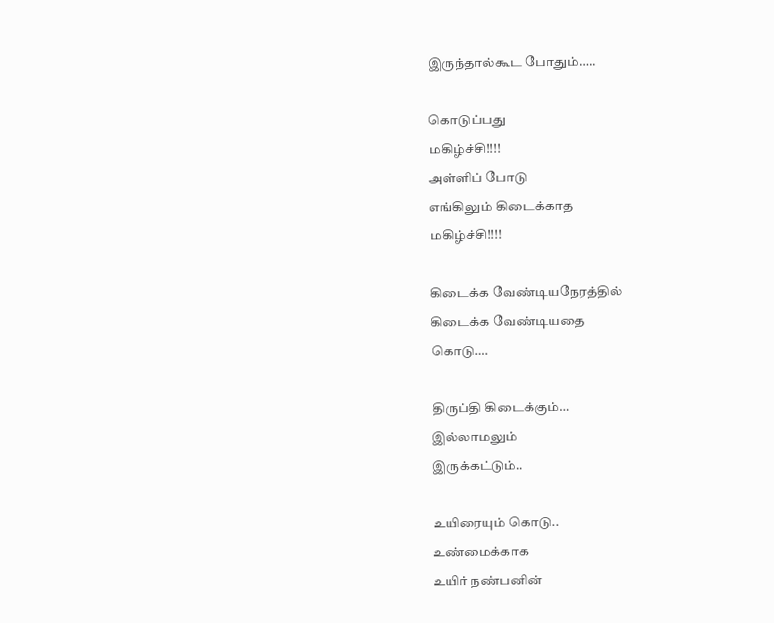இருந்தால்கூட போதும்…..

கொடுப்பது
மகிழ்ச்சி!!!!
அள்ளிப் போடு
எங்கிலும் கிடைக்காத
மகிழ்ச்சி!!!!

கிடைக்க வேண்டியநேரத்தில்
கிடைக்க வேண்டியதை
கொடு….

திருப்தி கிடைக்கும்…
இல்லாமலும்
இருக்கட்டும்..

உயிரையும் கொடு..
உண்மைக்காக
உயிர் நண்பனின்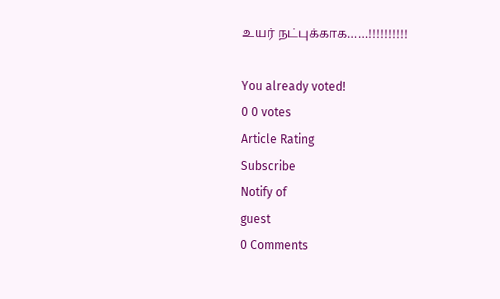உயர் நட்புக்காக……!!!!!!!!!!

You already voted!
0 0 votes
Article Rating
Subscribe
Notify of
guest
0 Comments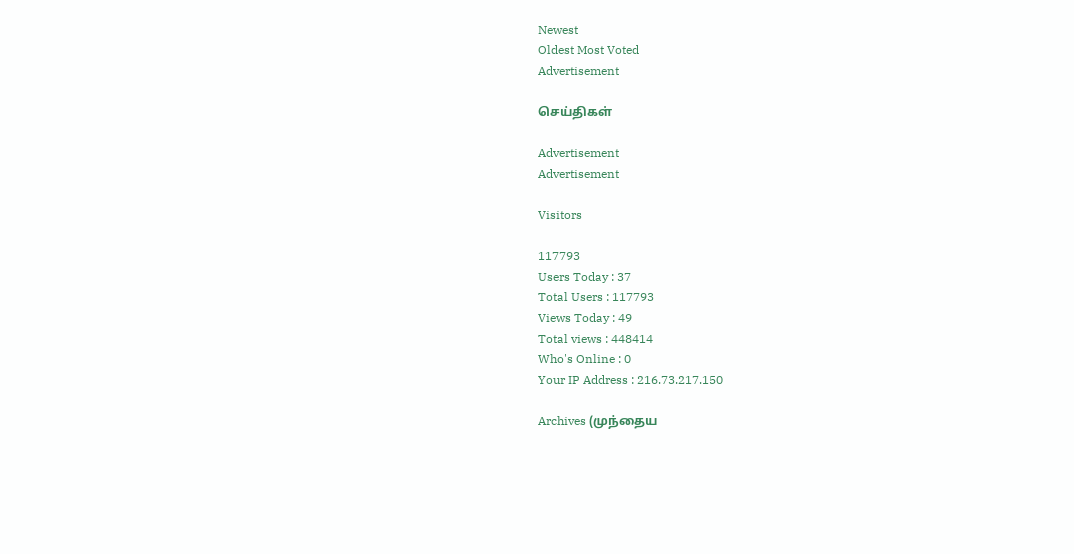Newest
Oldest Most Voted
Advertisement

செய்திகள்

Advertisement
Advertisement

Visitors

117793
Users Today : 37
Total Users : 117793
Views Today : 49
Total views : 448414
Who's Online : 0
Your IP Address : 216.73.217.150

Archives (முந்தைய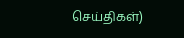செய்திகள்)